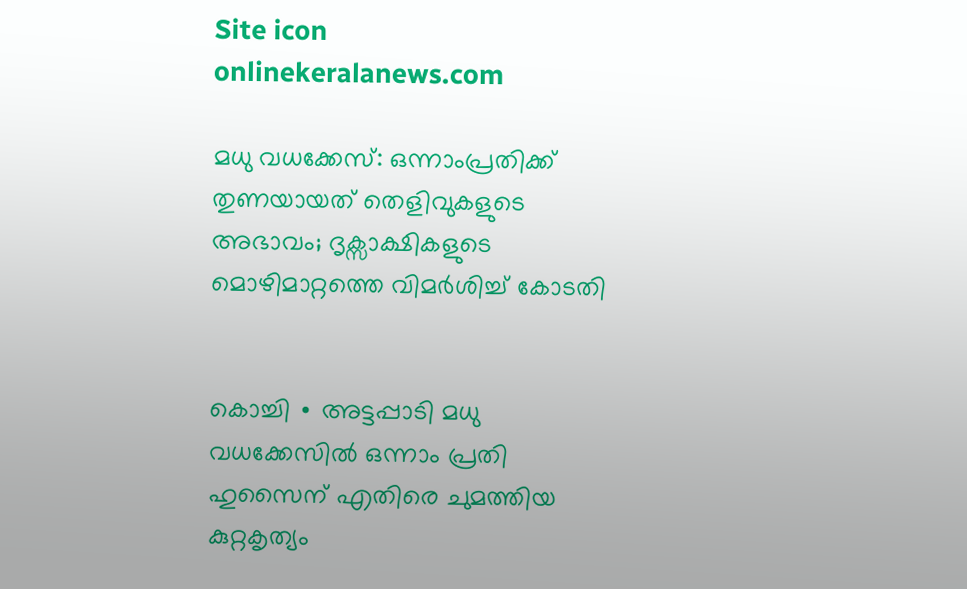Site icon onlinekeralanews.com

മധു വധക്കേസ്: ഒന്നാംപ്രതിക്ക് തുണയായത് തെളിവുകളുടെ അഭാവം; ദൃക്സാക്ഷികളുടെ മൊഴിമാറ്റത്തെ വിമർശിച്ച് കോടതി


കൊച്ചി ∙ അട്ടപ്പാടി മധു വധക്കേസിൽ ഒന്നാം പ്രതി ഹുസൈന് എതിരെ ചുമത്തിയ കുറ്റകൃത്യം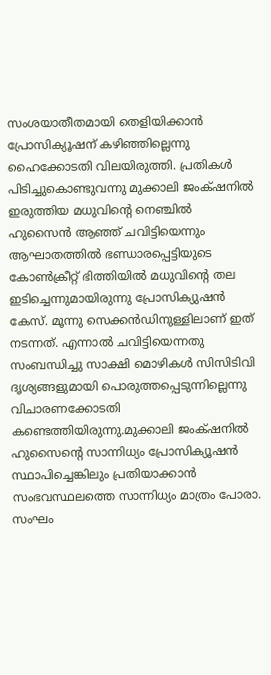സംശയാതീതമായി തെളിയിക്കാൻ പ്രോസിക്യൂഷന് കഴിഞ്ഞില്ലെന്നു ഹൈക്കോടതി വിലയിരുത്തി. പ്രതികൾ പിടിച്ചുകൊണ്ടുവന്നു മുക്കാലി ജംക്‌ഷനിൽ ഇരുത്തിയ മധുവിന്റെ നെഞ്ചിൽ ഹുസൈൻ ആഞ്ഞ് ചവിട്ടിയെന്നും ആഘാതത്തിൽ ഭണ്ഡാരപ്പെട്ടിയുടെ കോൺക്രീറ്റ് ഭിത്തിയിൽ മധുവിന്റെ തല ഇടിച്ചെന്നുമായിരുന്നു പ്രോസിക്യുഷൻ കേസ്. മൂന്നു സെക്കൻഡിനുള്ളിലാണ് ഇത് നടന്നത്. എന്നാൽ ചവിട്ടിയെന്നതു സംബന്ധിച്ചു സാക്ഷി മൊഴികൾ സിസിടിവി ദൃശ്യങ്ങളുമായി പൊരുത്തപ്പെടുന്നില്ലെന്നു വിചാരണക്കോടതി കണ്ടെത്തിയിരുന്നു.മുക്കാലി ജംക്‌ഷനിൽ ഹുസൈന്റെ സാന്നിധ്യം പ്രോസിക്യൂഷൻ സ്ഥാപിച്ചെങ്കിലും പ്രതിയാക്കാൻ സംഭവസ്ഥലത്തെ സാന്നിധ്യം മാത്രം പോരാ. സംഘം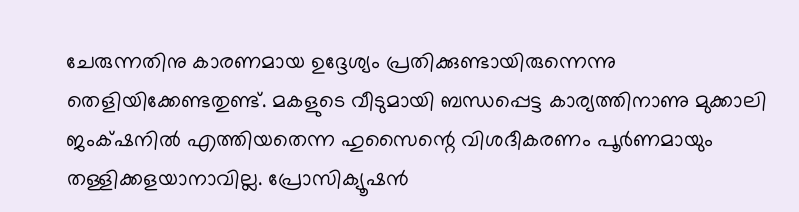ചേരുന്നതിനു കാരണമായ ഉദ്ദേശ്യം പ്രതിക്കുണ്ടായിരുന്നെന്നു തെളിയിക്കേണ്ടതുണ്ട്. മകളുടെ വീടുമായി ബന്ധപ്പെട്ട കാര്യത്തിനാണു മുക്കാലി ജംക്‌ഷനിൽ എത്തിയതെന്ന ഹുസൈന്റെ വിശദീകരണം പൂർണമായും തള്ളിക്കളയാനാവില്ല. പ്രോസിക്യൂഷൻ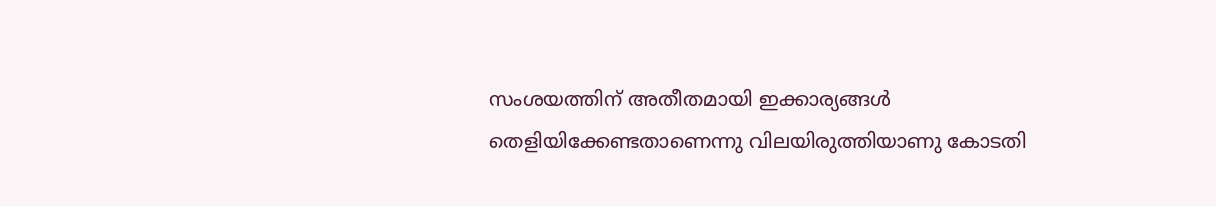സംശയത്തിന് അതീതമായി ഇക്കാര്യങ്ങൾ തെളിയിക്കേണ്ടതാണെന്നു വിലയിരുത്തിയാണു കോടതി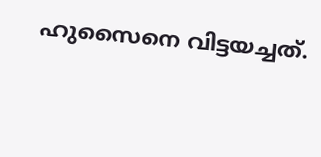ഹുസൈനെ വിട്ടയച്ചത്.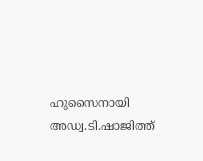ഹുസൈനായി അഡ്വ.ടി.ഷാജിത്ത്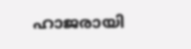ഹാജരായി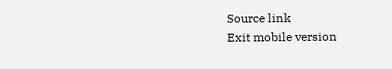Source link
Exit mobile version